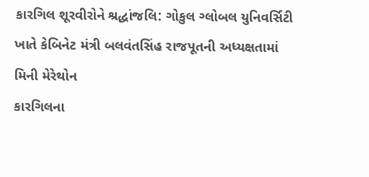કારગિલ શૂરવીરોને શ્રદ્ધાંજલિ: ગોકુલ ગ્લોબલ યુનિવર્સિટી ખાતે કેબિનેટ મંત્રી બલવંતસિંહ રાજપૂતની અધ્યક્ષતામાં મિની મેરેથોન
કારગિલના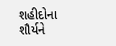શહીદોના શૌર્યને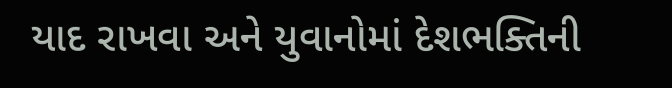યાદ રાખવા અને યુવાનોમાં દેશભક્તિની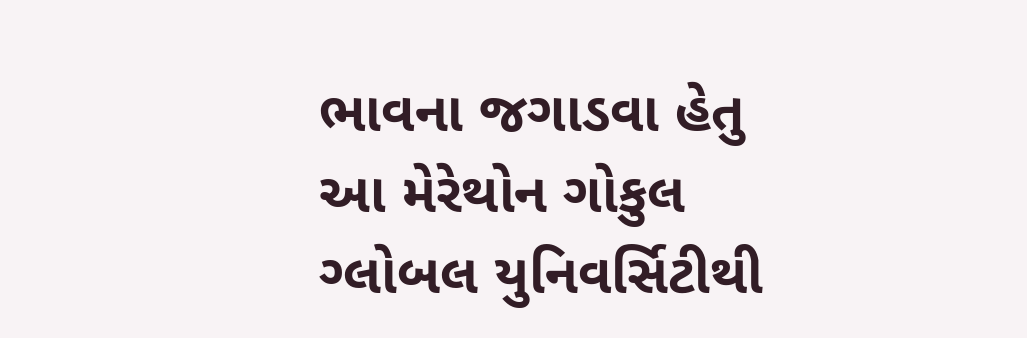ભાવના જગાડવા હેતુ આ મેરેથોન ગોકુલ ગ્લોબલ યુનિવર્સિટીથી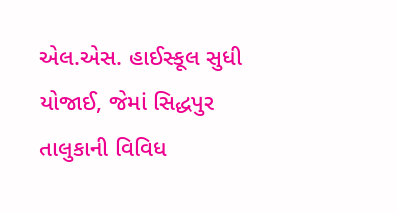એલ.એસ. હાઈસ્કૂલ સુધી યોજાઈ, જેમાં સિદ્ધપુર તાલુકાની વિવિધ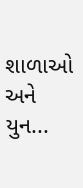શાળાઓ અને યુન...